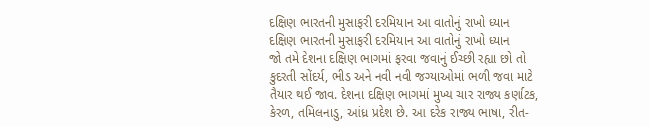દક્ષિણ ભારતની મુસાફરી દરમિયાન આ વાતોનું રાખો ધ્યાન
દક્ષિણ ભારતની મુસાફરી દરમિયાન આ વાતોનું રાખો ધ્યાન
જો તમે દેશના દક્ષિણ ભાગમાં ફરવા જવાનું ઈચ્છી રહ્યા છો તો કુદરતી સોંદર્ય, ભીડ અને નવી નવી જગ્યાઓમાં ભળી જવા માટે તૈયાર થઈ જાવ. દેશના દક્ષિણ ભાગમાં મુખ્ય ચાર રાજ્ય કર્ણાટક, કેરળ, તમિલનાડુ, આંધ્ર પ્રદેશ છે. આ દરેક રાજ્ય ભાષા, રીત-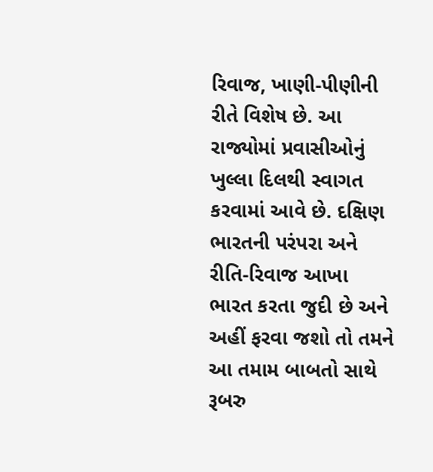રિવાજ, ખાણી-પીણીની રીતે વિશેષ છે. આ રાજ્યોમાં પ્રવાસીઓનું ખુલ્લા દિલથી સ્વાગત કરવામાં આવે છે. દક્ષિણ ભારતની પરંપરા અને રીતિ-રિવાજ આખા ભારત કરતા જુદી છે અને અહીં ફરવા જશો તો તમને આ તમામ બાબતો સાથે રૂબરુ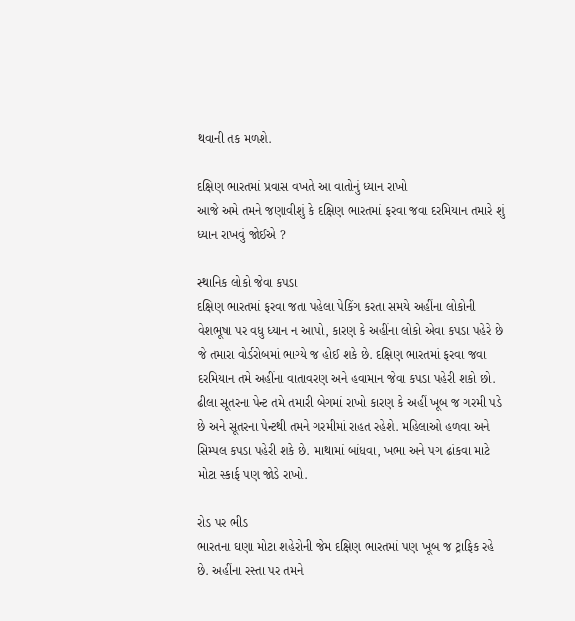થવાની તક મળશે.

દક્ષિણ ભારતમાં પ્રવાસ વખતે આ વાતોનું ધ્યાન રાખો
આજે અમે તમને જણાવીશું કે દક્ષિણ ભારતમાં ફરવા જવા દરમિયાન તમારે શું ધ્યાન રાખવું જોઈએ ?

સ્થાનિક લોકો જેવા કપડા
દક્ષિણ ભારતમાં ફરવા જતા પહેલા પેકિંગ કરતા સમયે અહીંના લોકોની વેશભૂષા પર વધુ ધ્યાન ન આપો, કારણ કે અહીંના લોકો એવા કપડા પહેરે છે જે તમારા વોર્ડરોબમાં ભાગ્યે જ હોઈ શકે છે. દક્ષિણ ભારતમાં ફરવા જવા દરમિયાન તમે અહીંના વાતાવરણ અને હવામાન જેવા કપડા પહેરી શકો છો. ઢીલા સૂતરના પેન્ટ તમે તમારી બેગમાં રાખો કારણ કે અહીં ખૂબ જ ગરમી પડે છે અને સૂતરના પેન્ટથી તમને ગરમીમાં રાહત રહેશે. મહિલાઓ હળવા અને સિમ્પલ કપડા પહેરી શકે છે. માથામાં બાંધવા, ખભા અને પગ ઢાંકવા માટે મોટા સ્કાર્ફ પણ જોડે રાખો.

રોડ પર ભીડ
ભારતના ઘણા મોટા શહેરોની જેમ દક્ષિણ ભારતમાં પણ ખૂબ જ ટ્રાફિક રહે છે. અહીંના રસ્તા પર તમને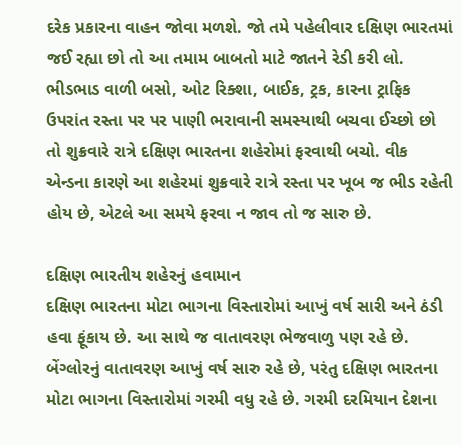દરેક પ્રકારના વાહન જોવા મળશે. જો તમે પહેલીવાર દક્ષિણ ભારતમાં જઈ રહ્યા છો તો આ તમામ બાબતો માટે જાતને રેડી કરી લો. ભીડભાડ વાળી બસો, ઓટ રિક્શા, બાઈક, ટ્રક, કારના ટ્રાફિક ઉપરાંત રસ્તા પર પર પાણી ભરાવાની સમસ્યાથી બચવા ઈચ્છો છો તો શુક્રવારે રાત્રે દક્ષિણ ભારતના શહેરોમાં ફરવાથી બચો. વીક એન્ડના કારણે આ શહેરમાં શુક્રવારે રાત્રે રસ્તા પર ખૂબ જ ભીડ રહેતી હોય છે, એટલે આ સમયે ફરવા ન જાવ તો જ સારુ છે.

દક્ષિણ ભારતીય શહેરનું હવામાન
દક્ષિણ ભારતના મોટા ભાગના વિસ્તારોમાં આખું વર્ષ સારી અને ઠંડી હવા ફૂંકાય છે. આ સાથે જ વાતાવરણ ભેજવાળુ પણ રહે છે. બેંગ્લોરનું વાતાવરણ આખું વર્ષ સારુ રહે છે, પરંતુ દક્ષિણ ભારતના મોટા ભાગના વિસ્તારોમાં ગરમી વધુ રહે છે. ગરમી દરમિયાન દેશના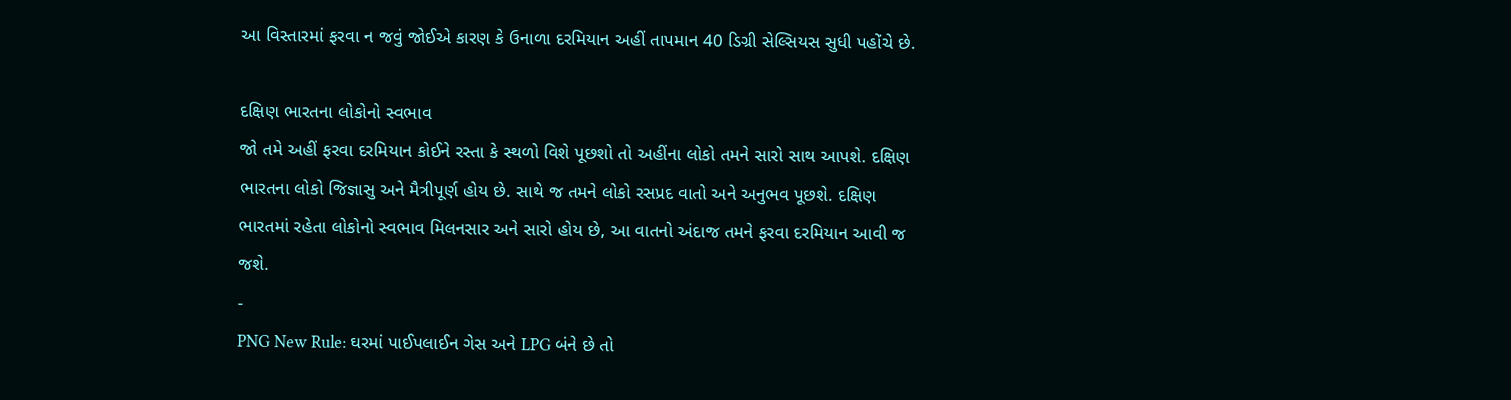આ વિસ્તારમાં ફરવા ન જવું જોઈએ કારણ કે ઉનાળા દરમિયાન અહીં તાપમાન 40 ડિગ્રી સેલ્સિયસ સુધી પહોંચે છે.

દક્ષિણ ભારતના લોકોનો સ્વભાવ
જો તમે અહીં ફરવા દરમિયાન કોઈને રસ્તા કે સ્થળો વિશે પૂછશો તો અહીંના લોકો તમને સારો સાથ આપશે. દક્ષિણ ભારતના લોકો જિજ્ઞાસુ અને મૈત્રીપૂર્ણ હોય છે. સાથે જ તમને લોકો રસપ્રદ વાતો અને અનુભવ પૂછશે. દક્ષિણ ભારતમાં રહેતા લોકોનો સ્વભાવ મિલનસાર અને સારો હોય છે, આ વાતનો અંદાજ તમને ફરવા દરમિયાન આવી જ જશે.
-
PNG New Rule: ઘરમાં પાઈપલાઈન ગેસ અને LPG બંને છે તો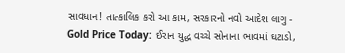સાવધાન! તાત્કાલિક કરો આ કામ, સરકારનો નવો આદેશ લાગુ -
Gold Price Today: ઈરાન યુદ્ધ વચ્ચે સોનાના ભાવમાં ઘટાડો,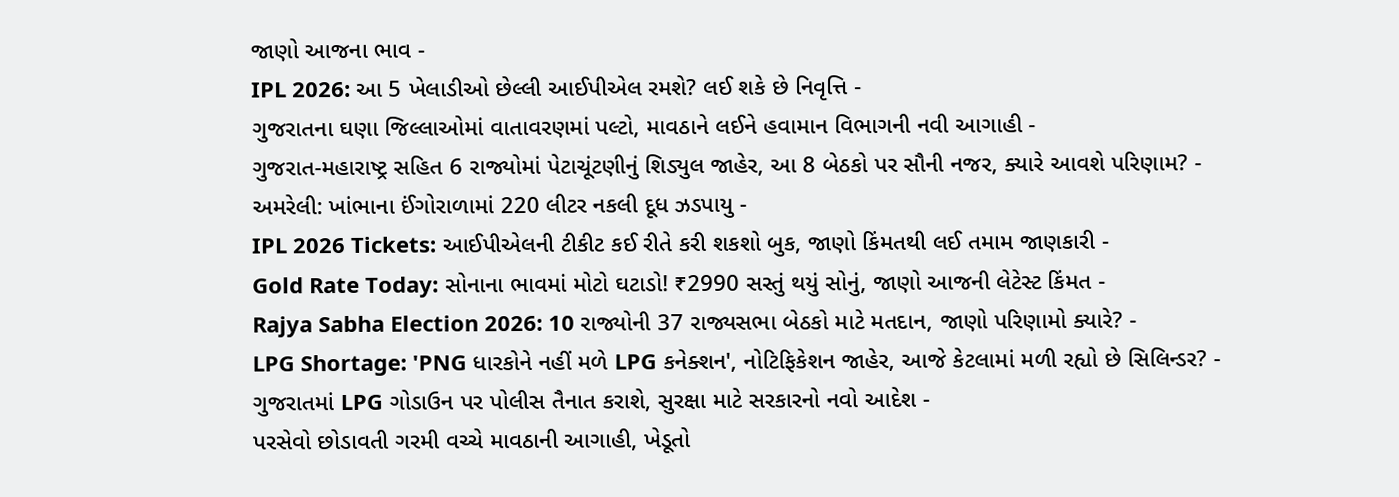જાણો આજના ભાવ -
IPL 2026: આ 5 ખેલાડીઓ છેલ્લી આઈપીએલ રમશે? લઈ શકે છે નિવૃત્તિ -
ગુજરાતના ઘણા જિલ્લાઓમાં વાતાવરણમાં પલ્ટો, માવઠાને લઈને હવામાન વિભાગની નવી આગાહી -
ગુજરાત-મહારાષ્ટ્ર સહિત 6 રાજ્યોમાં પેટાચૂંટણીનું શિડ્યુલ જાહેર, આ 8 બેઠકો પર સૌની નજર, ક્યારે આવશે પરિણામ? -
અમરેલી: ખાંભાના ઈંગોરાળામાં 220 લીટર નકલી દૂધ ઝડપાયુ -
IPL 2026 Tickets: આઈપીએલની ટીકીટ કઈ રીતે કરી શકશો બુક, જાણો કિંમતથી લઈ તમામ જાણકારી -
Gold Rate Today: સોનાના ભાવમાં મોટો ઘટાડો! ₹2990 સસ્તું થયું સોનું, જાણો આજની લેટેસ્ટ કિંમત -
Rajya Sabha Election 2026: 10 રાજ્યોની 37 રાજ્યસભા બેઠકો માટે મતદાન, જાણો પરિણામો ક્યારે? -
LPG Shortage: 'PNG ધારકોને નહીં મળે LPG કનેક્શન', નોટિફિકેશન જાહેર, આજે કેટલામાં મળી રહ્યો છે સિલિન્ડર? -
ગુજરાતમાં LPG ગોડાઉન પર પોલીસ તૈનાત કરાશે, સુરક્ષા માટે સરકારનો નવો આદેશ -
પરસેવો છોડાવતી ગરમી વચ્ચે માવઠાની આગાહી, ખેડૂતો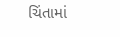ચિંતામાં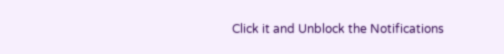Click it and Unblock the Notifications